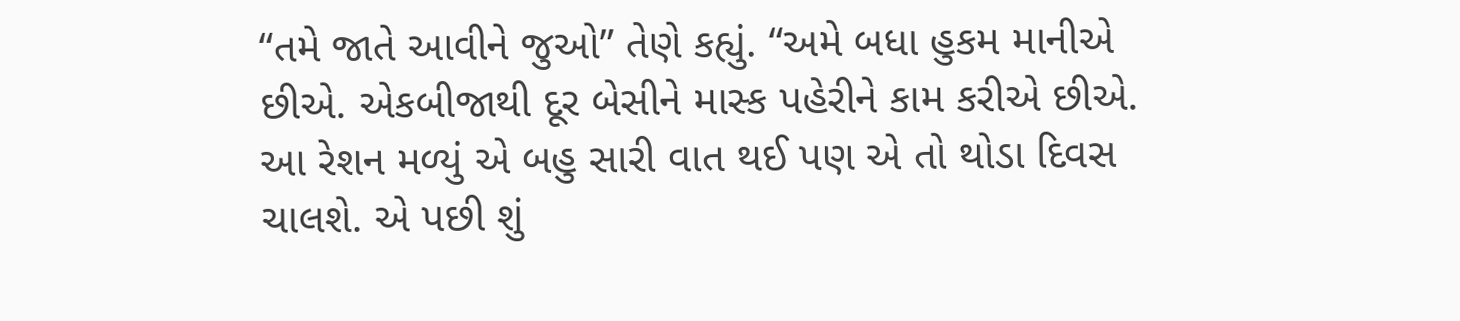“તમે જાતે આવીને જુઓ” તેણે કહ્યું. “અમે બધા હુકમ માનીએ છીએ. એકબીજાથી દૂર બેસીને માસ્ક પહેરીને કામ કરીએ છીએ. આ રેશન મળ્યું એ બહુ સારી વાત થઈ પણ એ તો થોડા દિવસ ચાલશે. એ પછી શું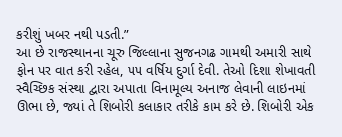કરીશું ખબર નથી પડતી.”
આ છે રાજસ્થાનના ચૂરુ જિલ્લાના સુજનગઢ ગામથી અમારી સાથે ફોન પર વાત કરી રહેલ, ૫૫ વર્ષિય દુર્ગા દેવી. તેઓ દિશા શેખાવતી સ્વૈચ્છિક સંસ્થા દ્વારા અપાતા વિનામૂલ્ય અનાજ લેવાની લાઇનમાં ઊભા છે, જ્યાં તે શિબોરી કલાકાર તરીકે કામ કરે છે. શિબોરી એક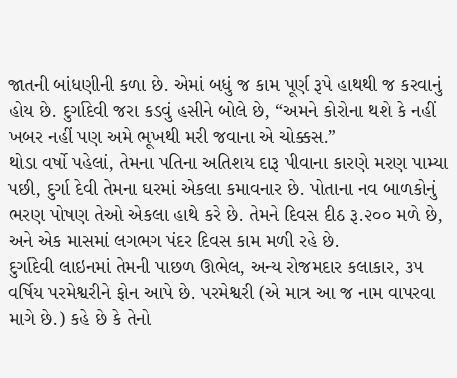જાતની બાંધણીની કળા છે. એમાં બધું જ કામ પૂર્ણ રૂપે હાથથી જ કરવાનું હોય છે. દુર્ગાદેવી જરા કડવું હસીને બોલે છે, “અમને કોરોના થશે કે નહીં ખબર નહીં પણ અમે ભૂખથી મરી જવાના એ ચોક્કસ.”
થોડા વર્ષો પહેલાં, તેમના પતિના અતિશય દારૂ પીવાના કારણે મરણ પામ્યા પછી, દુર્ગા દેવી તેમના ઘરમાં એકલા કમાવનાર છે. પોતાના નવ બાળકોનું ભરણ પોષણ તેઓ એકલા હાથે કરે છે. તેમને દિવસ દીઠ રૂ.૨૦૦ મળે છે, અને એક માસમાં લગભગ પંદર દિવસ કામ મળી રહે છે.
દુર્ગાદેવી લાઇનમાં તેમની પાછળ ઊભેલ, અન્ય રોજમદાર કલાકાર, ૩૫ વર્ષિય પરમેશ્વરીને ફોન આપે છે. પરમેશ્વરી (એ માત્ર આ જ નામ વાપરવા માગે છે.) કહે છે કે તેનો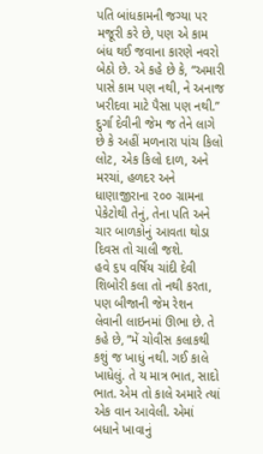પતિ બાંધકામની જગ્યા પર મજૂરી કરે છે, પણ એ કામ બંધ થઈ જવાના કારણે નવરો બેઠો છે. એ કહે છે કે, “અમારી પાસે કામ પણ નથી, ને અનાજ ખરીદવા માટે પૈસા પણ નથી.” દુર્ગા દેવીની જેમ જ તેને લાગે છે કે અહીં મળનારા પાંચ કિલો લોટ, એક કિલો દાળ, અને મરચાં, હળદર અને ધાણાજીરાના ૨૦૦ ગ્રામના પેકેટોથી તેનું, તેના પતિ અને ચાર બાળકોનું આવતા થોડા દિવસ તો ચાલી જશે.
હવે ૬૫ વર્ષિય ચાંદી દેવી શિબોરી કલા તો નથી કરતા, પણ બીજાની જેમ રેશન લેવાની લાઇનમાં ઊભા છે. તે કહે છે, “મેં ચોવીસ કલાકથી કશું જ ખાધું નથી. ગઈ કાલે ખાધેલું. તે ય માત્ર ભાત, સાદો ભાત. એમ તો કાલે અમારે ત્યાં એક વાન આવેલી. એમાં બધાને ખાવાનું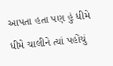આપતા હતા પણ હું ધીમે ધીમે ચાલીને ત્યાં પહોંચું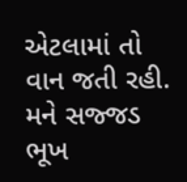એટલામાં તો વાન જતી રહી. મને સજ્જડ ભૂખ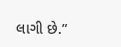લાગી છે.”